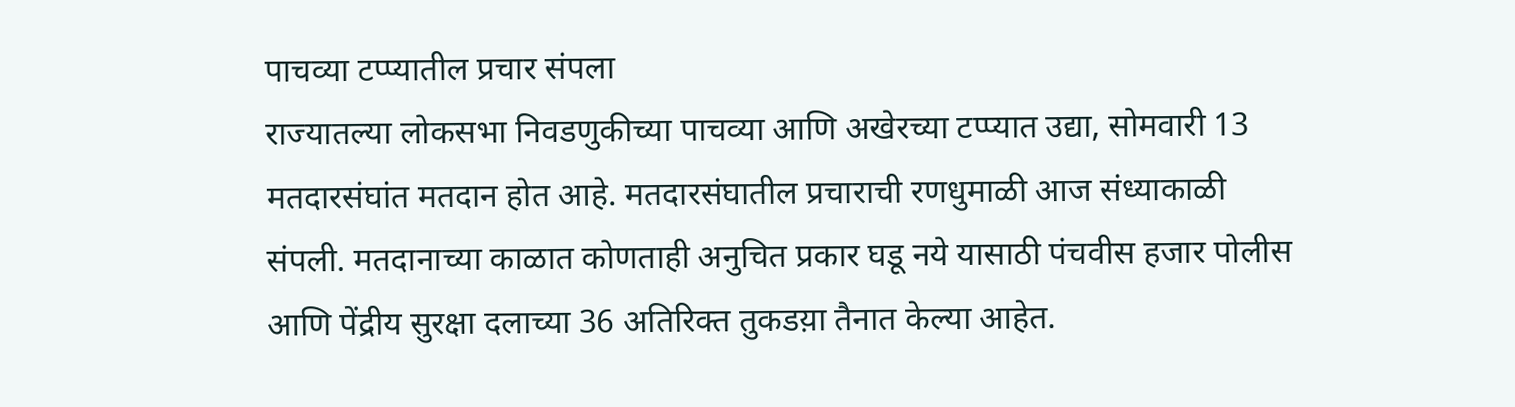पाचव्या टप्प्यातील प्रचार संपला
राज्यातल्या लोकसभा निवडणुकीच्या पाचव्या आणि अखेरच्या टप्प्यात उद्या, सोमवारी 13 मतदारसंघांत मतदान होत आहे. मतदारसंघातील प्रचाराची रणधुमाळी आज संध्याकाळी संपली. मतदानाच्या काळात कोणताही अनुचित प्रकार घडू नये यासाठी पंचवीस हजार पोलीस आणि पेंद्रीय सुरक्षा दलाच्या 36 अतिरिक्त तुकडय़ा तैनात केल्या आहेत.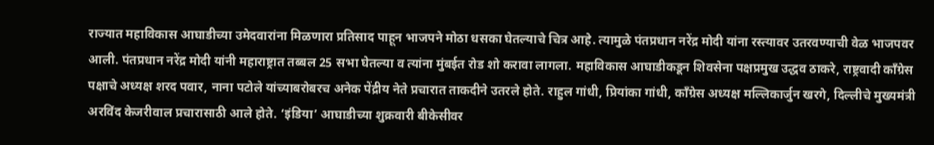राज्यात महाविकास आघाडीच्या उमेदवारांना मिळणारा प्रतिसाद पाहून भाजपने मोठा धसका घेतल्याचे चित्र आहे. त्यामुळे पंतप्रधान नरेंद्र मोदी यांना रस्त्यावर उतरवण्याची वेळ भाजपवर आली. पंतप्रधान नरेंद्र मोदी यांनी महाराष्ट्रात तब्बल 25 सभा घेतल्या व त्यांना मुंबईत रोड शो करावा लागला. महाविकास आघाडीकडून शिवसेना पक्षप्रमुख उद्धव ठाकरे, राष्ट्रवादी काँग्रेस पक्षाचे अध्यक्ष शरद पवार, नाना पटोले यांच्याबरोबरच अनेक पेंद्रीय नेते प्रचारात ताकदीने उतरले होते. राहुल गांधी, प्रियांका गांधी, काँग्रेस अध्यक्ष मल्लिकार्जुन खरगे, दिल्लीचे मुख्यमंत्री अरविंद केजरीवाल प्रचारासाठी आले होते. ‘इंडिया’ आघाडीच्या शुक्रवारी बीकेसीवर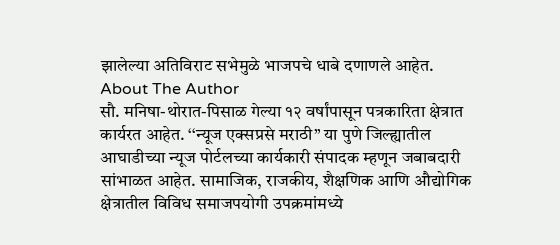झालेल्या अतिविराट सभेमुळे भाजपचे धाबे दणाणले आहेत.
About The Author
सौ. मनिषा-थोरात-पिसाळ गेल्या १२ वर्षांपासून पत्रकारिता क्षेत्रात कार्यरत आहेत. ‘‘न्यूज एक्सप्रसे मराठी’’ या पुणे जिल्ह्यातील आघाडीच्या न्यूज पोर्टलच्या कार्यकारी संपादक म्हणून जबाबदारी सांभाळत आहेत. सामाजिक, राजकीय, शैक्षणिक आणि औद्योगिक क्षेत्रातील विविध समाजपयोगी उपक्रमांमध्ये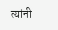त्यांनी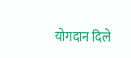योगदान दिले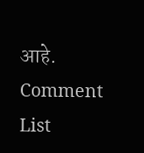आहे.
Comment List